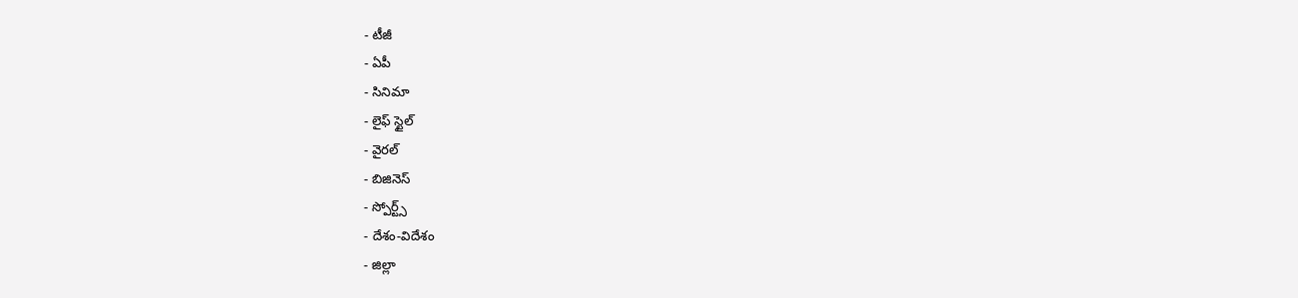- టీజీ
- ఏపీ
- సినిమా
- లైఫ్ స్టైల్
- వైరల్
- బిజినెస్
- స్పోర్ట్స్
- దేశం-విదేశం
- జిల్లా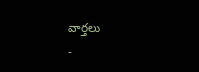వార్తలు
-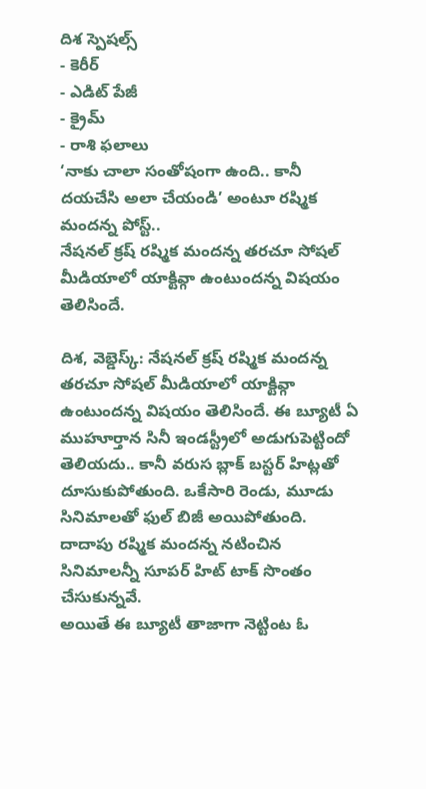దిశ స్పెషల్స్
- కెరీర్
- ఎడిట్ పేజీ
- క్రైమ్
- రాశి ఫలాలు
‘నాకు చాలా సంతోషంగా ఉంది.. కానీ దయచేసి అలా చేయండి’ అంటూ రష్మిక మందన్న పోస్ట్..
నేషనల్ క్రష్ రష్మిక మందన్న తరచూ సోషల్ మీడియాలో యాక్టివ్గా ఉంటుందన్న విషయం తెలిసిందే.

దిశ, వెబ్డెస్క్: నేషనల్ క్రష్ రష్మిక మందన్న తరచూ సోషల్ మీడియాలో యాక్టివ్గా ఉంటుందన్న విషయం తెలిసిందే. ఈ బ్యూటీ ఏ ముహూర్తాన సినీ ఇండస్ట్రీలో అడుగుపెట్టిందో తెలియదు.. కానీ వరుస బ్లాక్ బస్టర్ హిట్లతో దూసుకుపోతుంది. ఒకేసారి రెండు, మూడు సినిమాలతో ఫుల్ బిజీ అయిపోతుంది. దాదాపు రష్మిక మందన్న నటించిన సినిమాలన్నీ సూపర్ హిట్ టాక్ సొంతం చేసుకున్నవే.
అయితే ఈ బ్యూటీ తాజాగా నెట్టింట ఓ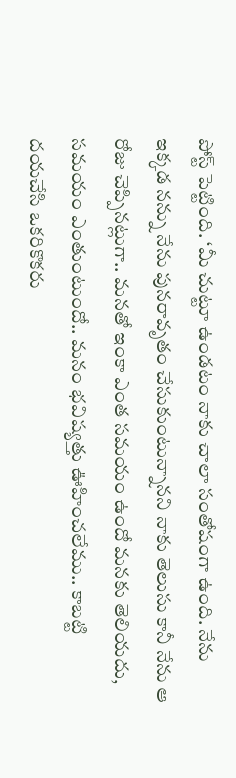పోస్ట్ పెట్టింది. ‘మీ చుట్టూ ఉండటం నాకు చాలా సంతోషంగా ఉంది. నేను ఇక్కడ నన్ను నేను పునరావృతం చేసుకుంటున్నానని నాకు తెలుసు కానీ నేను ఆ రోజు చెప్పినట్లుగా.. మనతో ఇంకా ఎంత సమయం ఉందో మనకు తెలియదు, సమయం ఎంతుంటుందో.. మనం భవిష్యత్తు ఊహించలేము.. కాబట్టి దయచేసి ఒకరికొకరు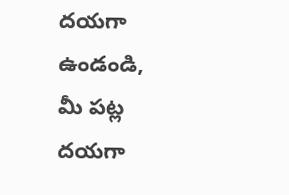దయగా ఉండండి, మీ పట్ల దయగా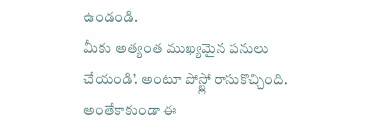ఉండండి.
మీకు అత్యంత ముఖ్యమైన పనులు చేయండి’. అంటూ పోస్ట్లో రాసుకొచ్చింది. అంతేకాకుండా ఈ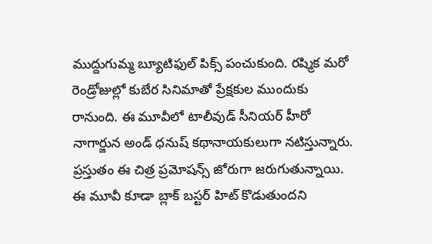ముద్దుగుమ్మ బ్యూటిఫుల్ పిక్స్ పంచుకుంది. రష్మిక మరో రెండ్రోజుల్లో కుబేర సినిమాతో ప్రేక్షకుల ముందుకు రానుంది. ఈ మూవీలో టాలీవుడ్ సీనియర్ హీరో నాగార్జున అండ్ ధనుష్ కథానాయకులుగా నటిస్తున్నారు. ప్రస్తుతం ఈ చిత్ర ప్రమోషన్స్ జోరుగా జరుగుతున్నాయి. ఈ మూవీ కూడా బ్లాక్ బస్టర్ హిట్ కొడుతుందని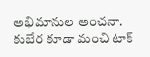అభిమానుల అంచనా. కుబేర కూడా మంచి టాక్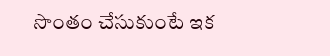సొంతం చేసుకుంటే ఇక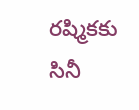రష్మికకు సినీ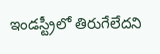ఇండస్ట్రీలో తిరుగేలేదని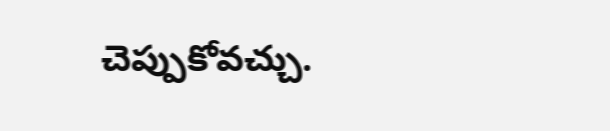చెప్పుకోవచ్చు.